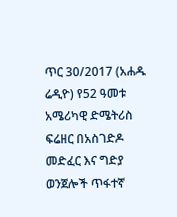ጥር 30/2017 (አሐዱ ሬዲዮ) የ52 ዓመቱ አሜሪካዊ ድሜትሪስ ፍሬዘር በአስገድዶ መድፈር እና ግድያ ወንጀሎች ጥፋተኛ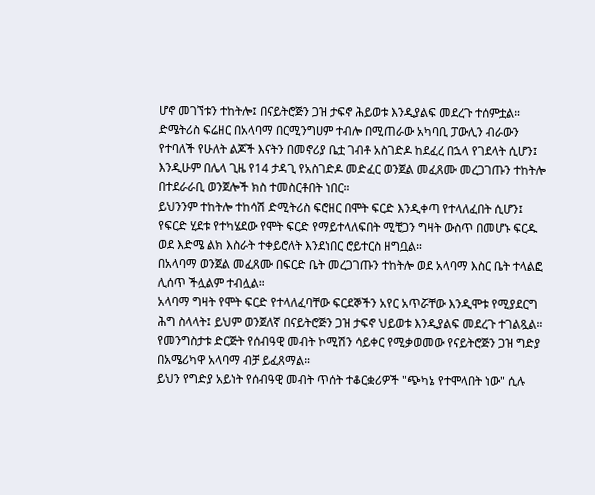ሆኖ መገኘቱን ተከትሎ፤ በናይትሮጅን ጋዝ ታፍኖ ሕይወቱ እንዲያልፍ መደረጉ ተሰምቷል።
ድሜትሪስ ፍሬዘር በአላባማ በርሚንግሀም ተብሎ በሚጠራው አካባቢ ፓውሊን ብራውን የተባለች የሁለት ልጆች እናትን በመኖሪያ ቤቷ ገብቶ አስገድዶ ከደፈረ በኋላ የገደላት ሲሆን፤ እንዲሁም በሌላ ጊዜ የ14 ታዳጊ የአስገድዶ መድፈር ወንጀል መፈጸሙ መረጋገጡን ተከትሎ በተደራራቢ ወንጀሎች ክስ ተመስርቶበት ነበር።
ይህንንም ተከትሎ ተከሳሽ ድሚትሪስ ፍሮዘር በሞት ፍርድ እንዲቀጣ የተላለፈበት ሲሆን፤ የፍርድ ሂደቱ የተካሄደው የሞት ፍርድ የማይተላለፍበት ሚቺጋን ግዛት ውስጥ በመሆኑ ፍርዱ ወደ እድሜ ልክ እስራት ተቀይሮለት እንደነበር ሮይተርስ ዘግቧል።
በአላባማ ወንጀል መፈጸሙ በፍርድ ቤት መረጋገጡን ተከትሎ ወደ አላባማ እስር ቤት ተላልፎ ሊሰጥ ችሏልም ተብሏል።
አላባማ ግዛት የሞት ፍርድ የተላለፈባቸው ፍርደኞችን አየር አጥሯቸው እንዲሞቱ የሚያደርግ ሕግ ስላላት፤ ይህም ወንጀለኛ በናይትሮጅን ጋዝ ታፍኖ ህይወቱ እንዲያልፍ መደረጉ ተገልጿል።
የመንግስታቱ ድርጅት የሰብዓዊ መብት ኮሚሽን ሳይቀር የሚቃወመው የናይትሮጅን ጋዝ ግድያ በአሜሪካዋ አላባማ ብቻ ይፈጸማል።
ይህን የግድያ አይነት የሰብዓዊ መብት ጥሰት ተቆርቋሪዎች "ጭካኔ የተሞላበት ነው" ሲሉ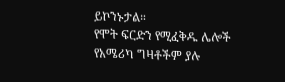ይኮንኑታል።
የሞት ፍርድን የሚፈቅዱ ሌሎች የአሜሪካ ግዛቶችም ያሉ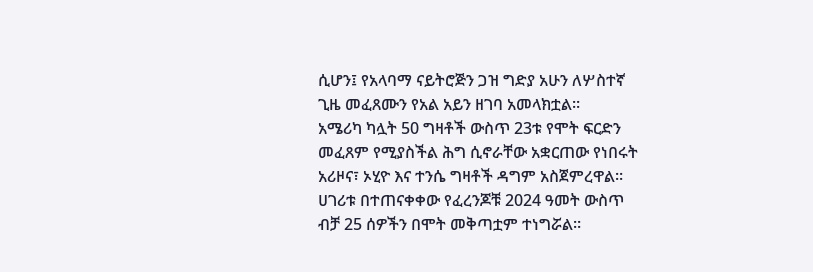ሲሆን፤ የአላባማ ናይትሮጅን ጋዝ ግድያ አሁን ለሦስተኛ ጊዜ መፈጸሙን የአል አይን ዘገባ አመላክቷል።
አሜሪካ ካሏት 50 ግዛቶች ውስጥ 23ቱ የሞት ፍርድን መፈጸም የሚያስችል ሕግ ሲኖራቸው አቋርጠው የነበሩት አሪዞና፣ ኦሂዮ እና ተንሴ ግዛቶች ዳግም አስጀምረዋል።
ሀገሪቱ በተጠናቀቀው የፈረንጆቹ 2024 ዓመት ውስጥ ብቻ 25 ሰዎችን በሞት መቅጣቷም ተነግሯል።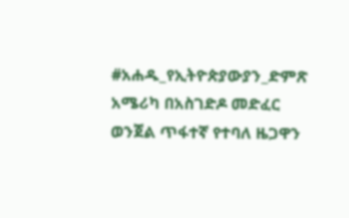#አሐዱ_የኢትዮጵያውያን_ድምጽ
አሜሪካ በአስገድዶ መድፈር ወንጀል ጥፋተኛ የተባለ ዜጋዋን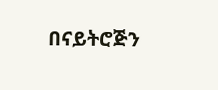በናይትሮጅን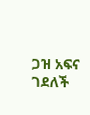ጋዝ አፍና ገደለች